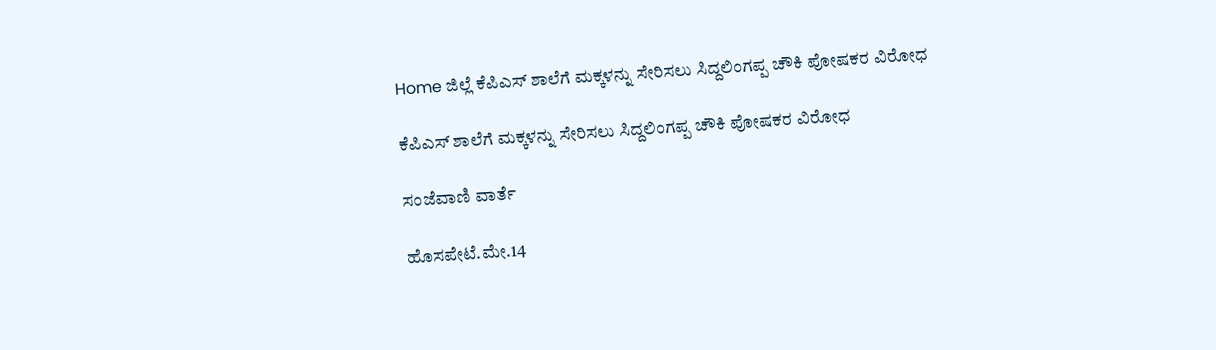Home ಜಿಲ್ಲೆ ಕೆಪಿಎಸ್ ಶಾಲೆಗೆ ಮಕ್ಕಳನ್ನು ಸೇರಿಸಲು ಸಿದ್ದಲಿಂಗಪ್ಪ ಚೌಕಿ ಪೋಷಕರ ವಿರೋಧ

ಕೆಪಿಎಸ್ ಶಾಲೆಗೆ ಮಕ್ಕಳನ್ನು ಸೇರಿಸಲು ಸಿದ್ದಲಿಂಗಪ್ಪ ಚೌಕಿ ಪೋಷಕರ ವಿರೋಧ

ಸಂಜೆವಾಣಿ ವಾರ್ತೆ

ಹೊಸಪೇಟೆ.ಮೇ.14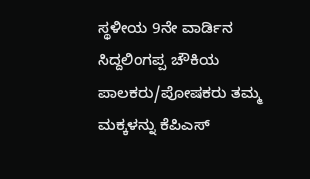ಸ್ಥಳೀಯ 9ನೇ ವಾರ್ಡಿನ ಸಿದ್ದಲಿಂಗಪ್ಪ ಚೌಕಿಯ ಪಾಲಕರು/ಪೋಷಕರು ತಮ್ಮ ಮಕ್ಕಳನ್ನು ಕೆಪಿಎಸ್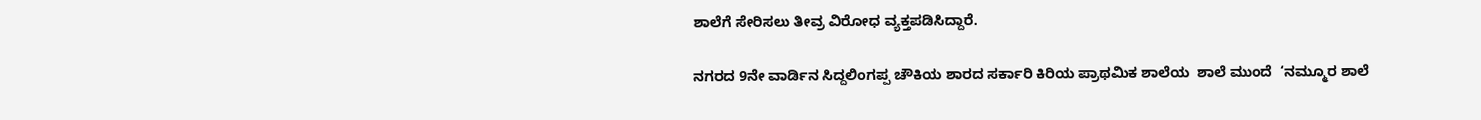ಶಾಲೆಗೆ ಸೇರಿಸಲು ತೀವ್ರ ವಿರೋಧ ವ್ಯಕ್ತಪಡಿಸಿದ್ದಾರೆ.

ನಗರದ 9ನೇ ವಾರ್ಡಿನ ಸಿದ್ದಲಿಂಗಪ್ಪ ಚೌಕಿಯ ಶಾರದ ಸರ್ಕಾರಿ ಕಿರಿಯ ಪ್ರಾಥಮಿಕ ಶಾಲೆಯ  ಶಾಲೆ ಮುಂದೆ  ‘ನಮ್ಮೂರ ಶಾಲೆ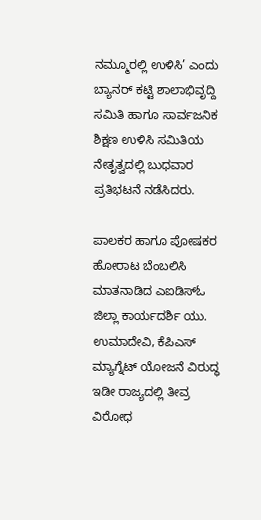ನಮ್ಮೂರಲ್ಲಿ ಉಳಿಸಿ’ ಎಂದು ಬ್ಯಾನರ್ ಕಟ್ಟಿ ಶಾಲಾಭಿವೃದ್ದಿ ಸಮಿತಿ ಹಾಗೂ ಸಾರ್ವಜನಿಕ ಶಿಕ್ಷಣ ಉಳಿಸಿ ಸಮಿತಿಯ ನೇತೃತ್ವದಲ್ಲಿ ಬುಧವಾರ  ಪ್ರತಿಭಟನೆ ನಡೆಸಿದರು.

ಪಾಲಕರ ಹಾಗೂ ಪೋಷಕರ ಹೋರಾಟ ಬೆಂಬಲಿಸಿ ಮಾತನಾಡಿದ ಎಐಡಿಸ್ಓ ಜಿಲ್ಲಾ ಕಾರ್ಯದರ್ಶಿ ಯು. ಉಮಾದೇವಿ, ಕೆಪಿಎಸ್ ಮ್ಯಾಗ್ನೆಟ್ ಯೋಜನೆ ವಿರುದ್ಧ ಇಡೀ ರಾಜ್ಯದಲ್ಲಿ ತೀವ್ರ ವಿರೋಧ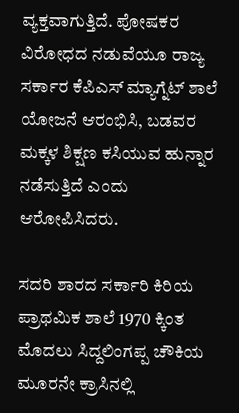ವ್ಯಕ್ತವಾಗುತ್ತಿದೆ. ಪೋಷಕರ ವಿರೋಧದ ನಡುವೆಯೂ ರಾಜ್ಯ ಸರ್ಕಾರ ಕೆಪಿಎಸ್ ಮ್ಯಾಗ್ನೆಟ್ ಶಾಲೆ ಯೋಜನೆ ಆರಂಭಿಸಿ, ಬಡವರ ಮಕ್ಕಳ ಶಿಕ್ಷಣ ಕಸಿಯುವ ಹುನ್ನಾರ ನಡೆಸುತ್ತಿದೆ ಎಂದು ಆರೋಪಿಸಿದರು.

ಸದರಿ ಶಾರದ ಸರ್ಕಾರಿ ಕಿರಿಯ ಪ್ರಾಥಮಿಕ ಶಾಲೆ 1970 ಕ್ಕಿಂತ ಮೊದಲು ಸಿದ್ದಲಿಂಗಪ್ಪ ಚೌಕಿಯ ಮೂರನೇ ಕ್ರಾಸಿನಲ್ಲಿ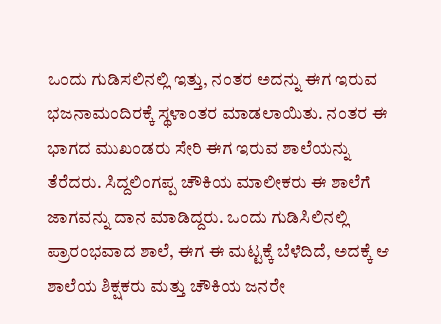ಒಂದು ಗುಡಿಸಲಿನಲ್ಲಿ ಇತ್ತು, ನಂತರ ಅದನ್ನು ಈಗ ಇರುವ ಭಜನಾಮಂದಿರಕ್ಕೆ ಸ್ಥಳಾಂತರ ಮಾಡಲಾಯಿತು. ನಂತರ ಈ ಭಾಗದ ಮುಖಂಡರು ಸೇರಿ ಈಗ ಇರುವ ಶಾಲೆಯನ್ನು ತೆರೆದರು. ಸಿದ್ದಲಿಂಗಪ್ಪ ಚೌಕಿಯ ಮಾಲೀಕರು ಈ ಶಾಲೆಗೆ ಜಾಗವನ್ನು ದಾನ ಮಾಡಿದ್ದರು. ಒಂದು ಗುಡಿಸಿಲಿನಲ್ಲಿ ಪ್ರಾರಂಭವಾದ ಶಾಲೆ, ಈಗ ಈ ಮಟ್ಟಕ್ಕೆ ಬೆಳೆದಿದೆ, ಅದಕ್ಕೆ ಆ ಶಾಲೆಯ ಶಿಕ್ಷಕರು ಮತ್ತು ಚೌಕಿಯ ಜನರೇ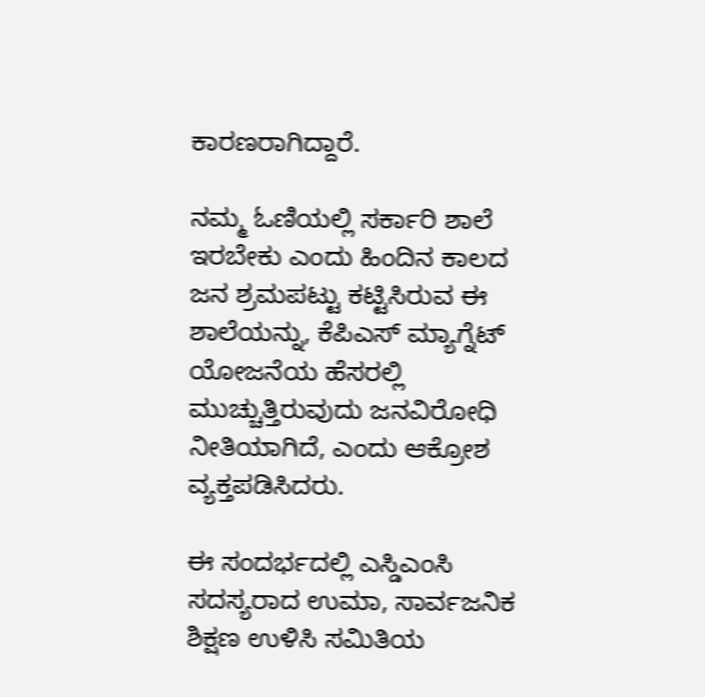ಕಾರಣರಾಗಿದ್ದಾರೆ.

ನಮ್ಮ ಓಣಿಯಲ್ಲಿ ಸರ್ಕಾರಿ ಶಾಲೆ ಇರಬೇಕು ಎಂದು ಹಿಂದಿನ ಕಾಲದ ಜನ ಶ್ರಮಪಟ್ಟು ಕಟ್ಟಿಸಿರುವ ಈ ಶಾಲೆಯನ್ನು, ಕೆಪಿಎಸ್ ಮ್ಯಾಗ್ನೆಟ್ ಯೋಜನೆಯ ಹೆಸರಲ್ಲಿ ಮುಚ್ಚುತ್ತಿರುವುದು ಜನವಿರೋಧಿ ನೀತಿಯಾಗಿದೆ, ಎಂದು ಆಕ್ರೋಶ ವ್ಯಕ್ತಪಡಿಸಿದರು.

ಈ ಸಂದರ್ಭದಲ್ಲಿ ಎಸ್ಡಿಎಂಸಿ ಸದಸ್ಯರಾದ ಉಮಾ, ಸಾರ್ವಜನಿಕ ಶಿಕ್ಷಣ ಉಳಿಸಿ ಸಮಿತಿಯ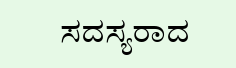ಸದಸ್ಯರಾದ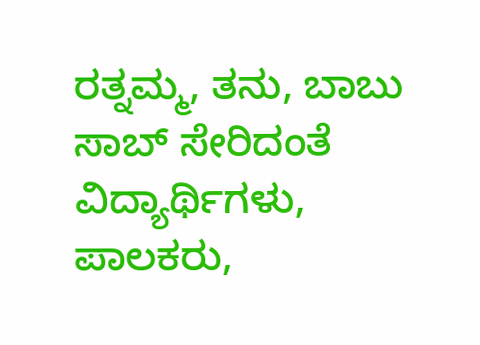ರತ್ನಮ್ಮ, ತನು, ಬಾಬು ಸಾಬ್ ಸೇರಿದಂತೆ ವಿದ್ಯಾರ್ಥಿಗಳು, ಪಾಲಕರು,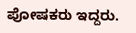ಪೋಷಕರು ಇದ್ದರು.